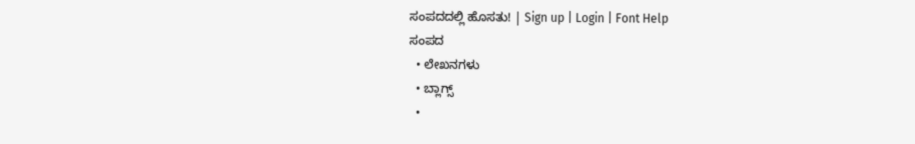ಸಂಪದದಲ್ಲಿ ಹೊಸತು! | Sign up | Login | Font Help
ಸಂಪದ
  • ಲೇಖನಗಳು
  • ಬ್ಲಾಗ್ಸ್
  •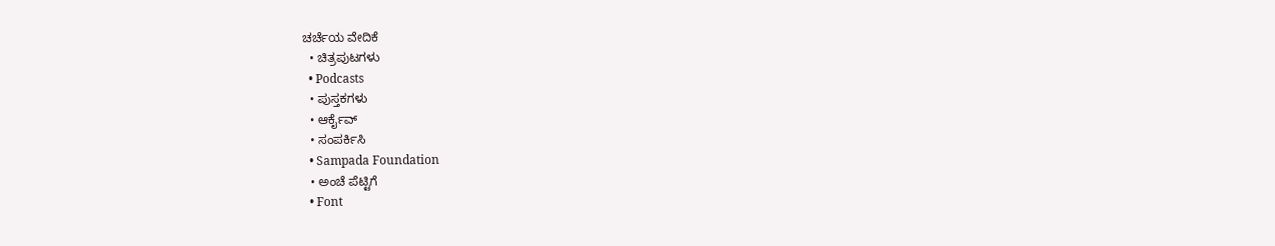ಚರ್ಚೆಯ ವೇದಿಕೆ
  • ಚಿತ್ರಪುಟಗಳು
  • Podcasts
  • ಪುಸ್ತಕಗಳು
  • ಆರ್ಕೈವ್
  • ಸಂಪರ್ಕಿಸಿ
  • Sampada Foundation
  • ಅಂಚೆ ಪೆಟ್ಟಿಗೆ
  • Font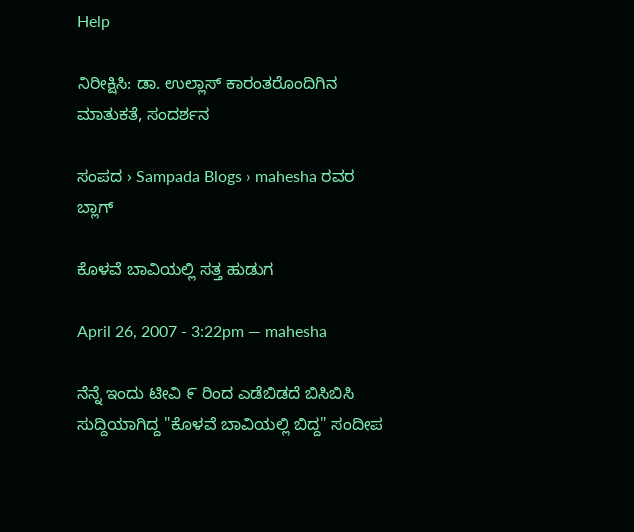Help

ನಿರೀಕ್ಷಿಸಿ: ಡಾ. ಉಲ್ಲಾಸ್ ಕಾರಂತರೊಂದಿಗಿನ ಮಾತುಕತೆ, ಸಂದರ್ಶನ

ಸಂಪದ › Sampada Blogs › mahesha ರವರ ಬ್ಲಾಗ್

ಕೊಳವೆ ಬಾವಿಯಲ್ಲಿ ಸತ್ತ ಹುಡುಗ

April 26, 2007 - 3:22pm — mahesha

ನೆನ್ನೆ ಇಂದು ಟೀವಿ ೯ ರಿಂದ ಎಡೆಬಿಡದೆ ಬಿಸಿಬಿಸಿ ಸುದ್ದಿಯಾಗಿದ್ದ "ಕೊಳವೆ ಬಾವಿಯಲ್ಲಿ ಬಿದ್ದ" ಸಂದೀಪ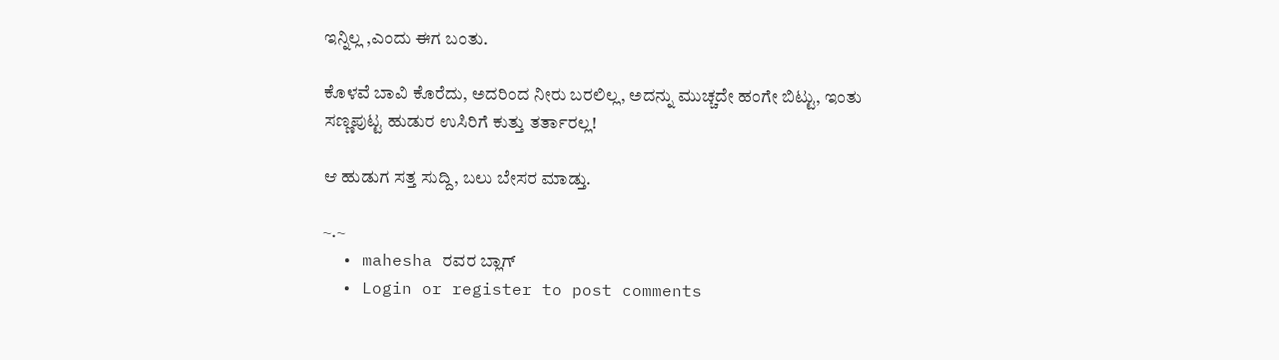ಇನ್ನಿಲ್ಲ ,ಎಂದು ಈಗ ಬಂತು.

ಕೊಳವೆ ಬಾವಿ ಕೊರೆದು, ಅದರಿಂದ ನೀರು ಬರಲಿಲ್ಲ, ಅದನ್ನು ಮುಚ್ಚದೇ ಹಂಗೇ ಬಿಟ್ಟು, ಇಂತು ಸಣ್ಣಪುಟ್ಟ ಹುಡುರ ಉಸಿರಿಗೆ ಕುತ್ತು ತರ್ತಾರಲ್ಲ!

ಆ ಹುಡುಗ ಸತ್ತ ಸುದ್ದಿ, ಬಲು ಬೇಸರ ಮಾಡ್ತು.

~.~
  • mahesha ರವರ ಬ್ಲಾಗ್
  • Login or register to post comments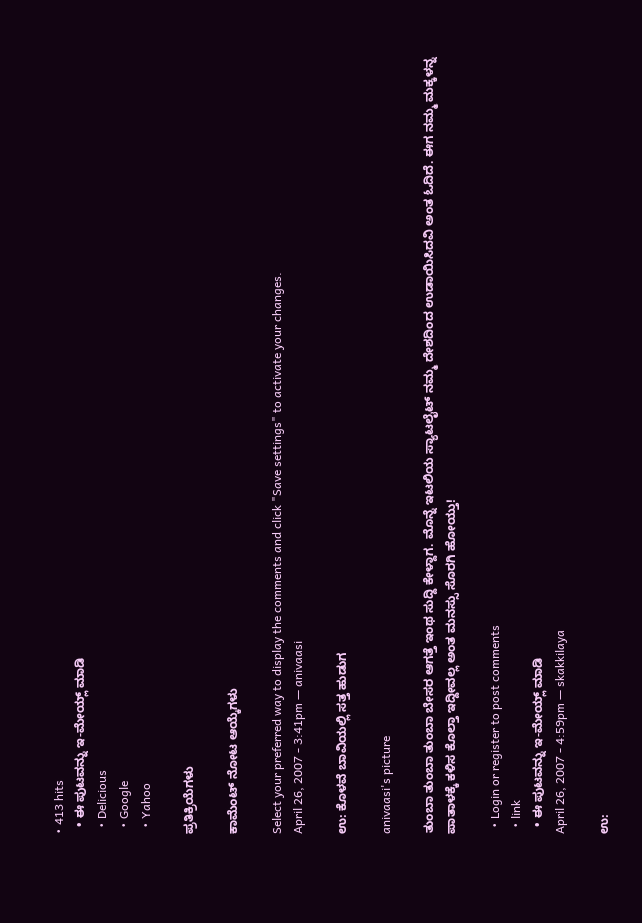• 413 hits
  • ಈ ಪುಟವನ್ನು ಇ-ಮೇಯ್ಲ್ ಮಾಡಿ
  • Delicious
  • Google
  • Yahoo

ಪ್ರತಿಕ್ರಿಯೆಗಳು

ಕಾಮೆಂಟ್ ನೋಟ ಆಯ್ಕೆಗಳು

Select your preferred way to display the comments and click "Save settings" to activate your changes.
April 26, 2007 - 3:41pm — anivaasi

ಉ: ಕೊಳವೆ ಬಾವಿಯಲ್ಲಿ ಸತ್ತ ಹುಡುಗ

anivaasi's picture

ತುಂಬಾ ತುಂಬಾ ತುಂಬಾ ಬೇಸರ ಆಗತ್ತೆ ಇಂಥ ಸುದ್ದಿ ಕೇಳ್ದಾಗ. ಮೊನ್ನೆ ಇಟಲಿಯ ಸ್ಯಾಟಲೈಟ್ ನಮ್ಮ ದೇಶದಿಂದ ಉಡಾಯಿಸಿದವಿ ಅಂತ ಓದಿದೆ. ಈಗ ನಮ್ಮ ಮಕ್ಕಳನ್ನ ಪಾತಾಳಕ್ಕೆ ಕಳಿಸ ಕೊಲ್ತಾ ಇದ್ದೀವಲ್ಲ ಅಂತ ಮನಸ್ಸು ಸೊರಗಿ ಹೋಯ್ತು!

  • Login or register to post comments
  • link
  • ಈ ಪುಟವನ್ನು ಇ-ಮೇಯ್ಲ್ ಮಾಡಿ
April 26, 2007 - 4:59pm — skakkilaya

ಉ: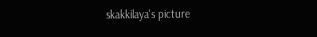skakkilaya's picture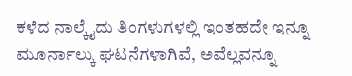ಕಳೆದ ನಾಲ್ಕೈದು ತಿಂಗಳುಗಳಲ್ಲಿ ಇಂತಹದೇ ಇನ್ನೂ ಮೂರ್ನಾಲ್ಕು ಘಟನೆಗಳಾಗಿವೆ, ಅವೆಲ್ಲವನ್ನೂ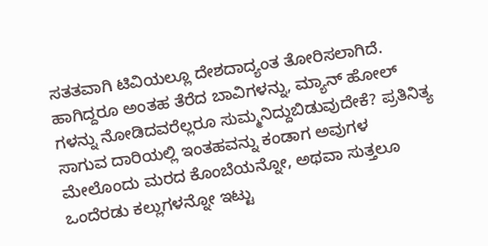ಸತತವಾಗಿ ಟಿವಿಯಲ್ಲೂ ದೇಶದಾದ್ಯಂತ ತೋರಿಸಲಾಗಿದೆ. ಹಾಗಿದ್ದರೂ ಅಂತಹ ತೆರೆದ ಬಾವಿಗಳನ್ನು, ಮ್ಯಾನ್ ಹೋಲ್ ಗಳನ್ನು ನೋಡಿದವರೆಲ್ಲರೂ ಸುಮ್ಮನಿದ್ದುಬಿಡುವುದೇಕೆ? ಪ್ರತಿನಿತ್ಯ ಸಾಗುವ ದಾರಿಯಲ್ಲಿ ಇಂತಹವನ್ನು ಕಂಡಾಗ ಅವುಗಳ ಮೇಲೊಂದು ಮರದ ಕೊಂಬೆಯನ್ನೋ, ಅಥವಾ ಸುತ್ತಲೂ ಒಂದೆರಡು ಕಲ್ಲುಗಳನ್ನೋ ಇಟ್ಟು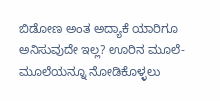ಬಿಡೋಣ ಅಂತ ಅದ್ಯಾಕೆ ಯಾರಿಗೂ ಅನಿಸುವುದೇ ಇಲ್ಲ? ಊರಿನ ಮೂಲೆ-ಮೂಲೆಯನ್ನೂ ನೋಡಿಕೊಳ್ಳಲು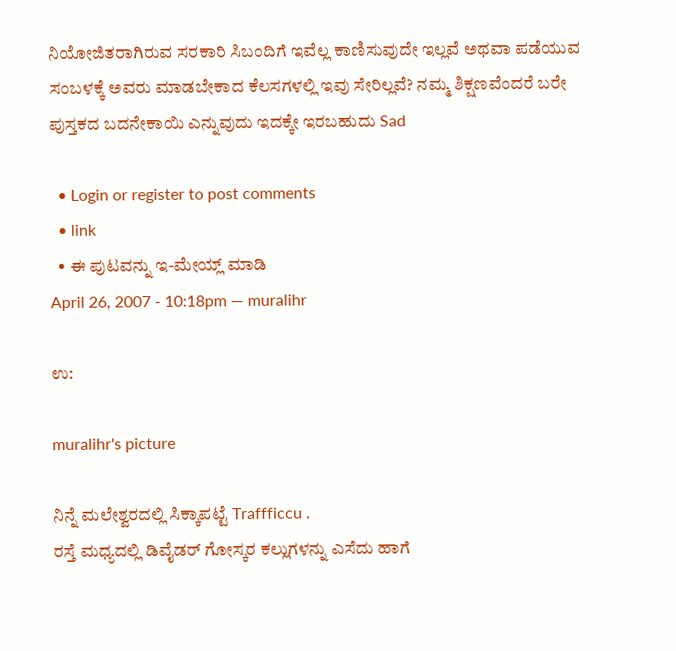ನಿಯೋಜಿತರಾಗಿರುವ ಸರಕಾರಿ ಸಿಬಂದಿಗೆ ಇವೆಲ್ಲ ಕಾಣಿಸುವುದೇ ಇಲ್ಲವೆ ಅಥವಾ ಪಡೆಯುವ ಸಂಬಳಕ್ಕೆ ಅವರು ಮಾಡಬೇಕಾದ ಕೆಲಸಗಳಲ್ಲಿ ಇವು ಸೇರಿಲ್ಲವೆ? ನಮ್ಮ ಶಿಕ್ಷಣವೆಂದರೆ ಬರೇ ಪುಸ್ತಕದ ಬದನೇಕಾಯಿ ಎನ್ನುವುದು ಇದಕ್ಕೇ ಇರಬಹುದು Sad

  • Login or register to post comments
  • link
  • ಈ ಪುಟವನ್ನು ಇ-ಮೇಯ್ಲ್ ಮಾಡಿ
April 26, 2007 - 10:18pm — muralihr

ಉ:

muralihr's picture

ನಿನ್ನೆ ಮಲೇಶ್ವರದಲ್ಲಿ ಸಿಕ್ಕಾಪಟ್ಟೆ Traffficcu .
ರಸ್ತೆ ಮಧ್ಯದಲ್ಲಿ ಡಿವೈಡರ್ ಗೋಸ್ಕರ ಕಲ್ಲುಗಳನ್ನು ಎಸೆದು ಹಾಗೆ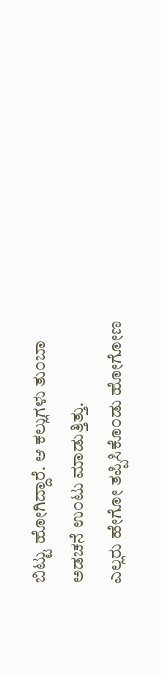ಬಿಟ್ಟು ಹೋಗಿದ್ದಾರೆ. ಆ ಕಲ್ಲುಗಳು ತು೦ಬಾ ಅಡಚನೆ ಉ೦ಟು ಮಾಡುತ್ತಿತ್ತು.
ಎಲ್ಲರು ಹೇಗೋ ತಪ್ಪಿಸಿಕೊ೦ಡು ಹೋಗೋಣ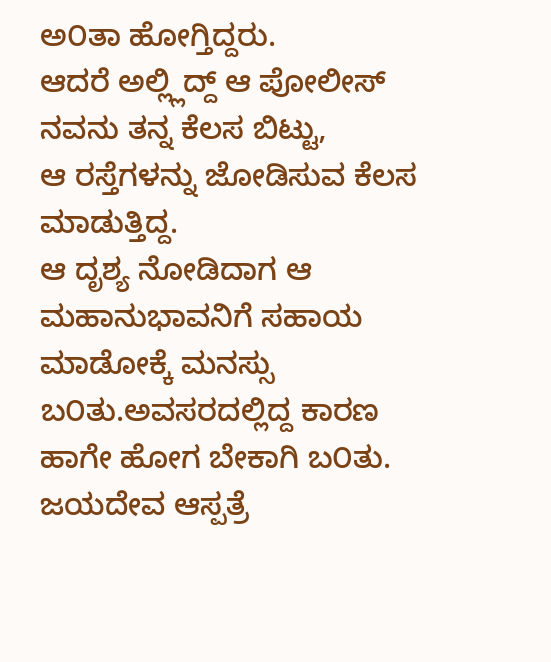ಅ೦ತಾ ಹೋಗ್ತಿದ್ದರು.
ಆದರೆ ಅಲ್ಲ್ಲಿದ್ದ್ ಆ ಪೋಲೀಸ್ ನವನು ತನ್ನ ಕೆಲಸ ಬಿಟ್ಟು,
ಆ ರಸ್ತೆಗಳನ್ನು ಜೋಡಿಸುವ ಕೆಲಸ ಮಾಡುತ್ತಿದ್ದ.
ಆ ದೃಶ್ಯ ನೋಡಿದಾಗ ಆ ಮಹಾನುಭಾವನಿಗೆ ಸಹಾಯ
ಮಾಡೋಕ್ಕೆ ಮನಸ್ಸು ಬ೦ತು.ಅವಸರದಲ್ಲಿದ್ದ ಕಾರಣ
ಹಾಗೇ ಹೋಗ ಬೇಕಾಗಿ ಬ೦ತು.
ಜಯದೇವ ಆಸ್ಪತ್ರೆ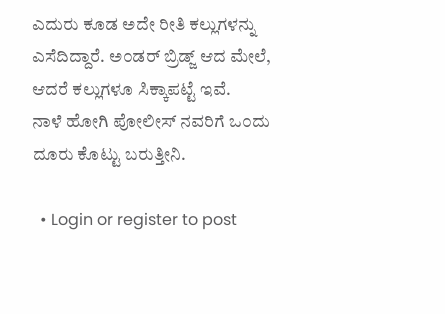ಎದುರು ಕೂಡ ಅದೇ ರೀತಿ ಕಲ್ಲುಗಳನ್ನು
ಎಸೆದಿದ್ದಾರೆ. ಅ೦ಡರ್ ಬ್ರಿಡ್ಜ್ ಆದ ಮೇಲೆ,
ಆದರೆ ಕಲ್ಲುಗಳೂ ಸಿಕ್ಕಾಪಟ್ಟೆ ಇವೆ.
ನಾಳೆ ಹೋಗಿ ಪೋಲೀಸ್ ನವರಿಗೆ ಒ೦ದು ದೂರು ಕೊಟ್ಟು ಬರುತ್ತೀನಿ.

  • Login or register to post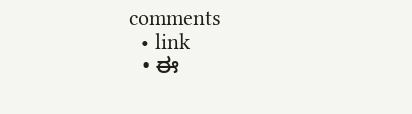comments
  • link
  • ಈ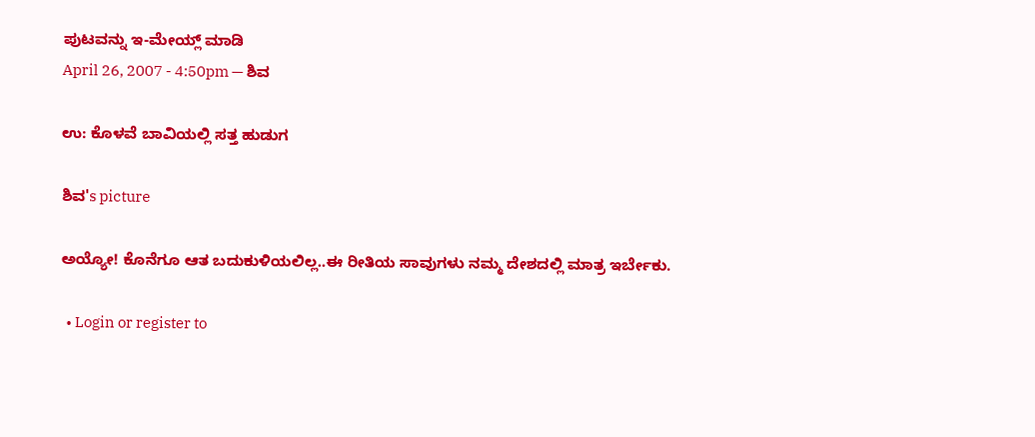ಪುಟವನ್ನು ಇ-ಮೇಯ್ಲ್ ಮಾಡಿ
April 26, 2007 - 4:50pm — ಶಿವ

ಉ: ಕೊಳವೆ ಬಾವಿಯಲ್ಲಿ ಸತ್ತ ಹುಡುಗ

ಶಿವ's picture

ಅಯ್ಯೋ! ಕೊನೆಗೂ ಆತ ಬದುಕುಳಿಯಲಿಲ್ಲ..ಈ ರೀತಿಯ ಸಾವುಗಳು ನಮ್ಮ ದೇಶದಲ್ಲಿ ಮಾತ್ರ ಇರ್ಬೇಕು.

  • Login or register to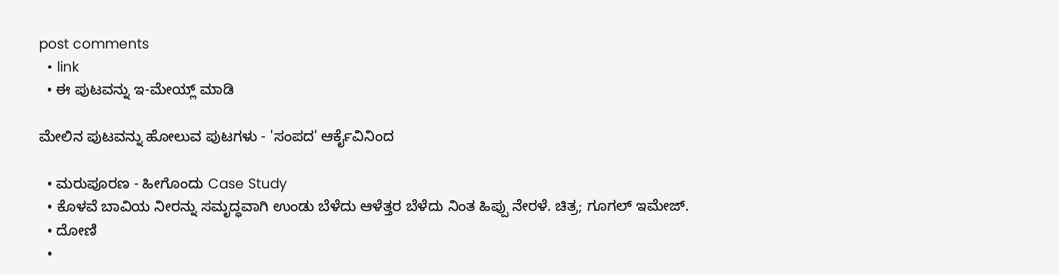post comments
  • link
  • ಈ ಪುಟವನ್ನು ಇ-ಮೇಯ್ಲ್ ಮಾಡಿ

ಮೇಲಿನ ಪುಟವನ್ನು ಹೋಲುವ ಪುಟಗಳು - 'ಸಂಪದ' ಆರ್ಕೈವಿನಿಂದ

  • ಮರುಪೂರಣ - ಹೀಗೊಂದು Case Study
  • ಕೊಳವೆ ಬಾವಿಯ ನೀರನ್ನು ಸಮೃದ್ಧವಾಗಿ ಉಂಡು ಬೆಳೆದು ಆಳೆತ್ತರ ಬೆಳೆದು ನಿಂತ ಹಿಪ್ಪು ನೇರಳೆ. ಚಿತ್ರ; ಗೂಗಲ್ ಇಮೇಜ್.
  • ದೋಣಿ
  •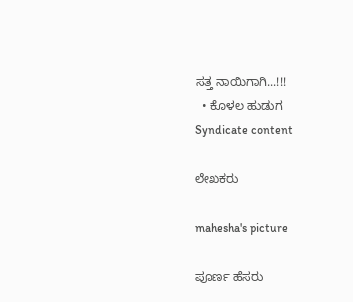ಸತ್ತ ನಾಯಿಗಾಗಿ...!!!
  • ಕೊಳಲ ಹುಡುಗ
Syndicate content

ಲೇಖಕರು

mahesha's picture

ಪೂರ್ಣ ಹೆಸರು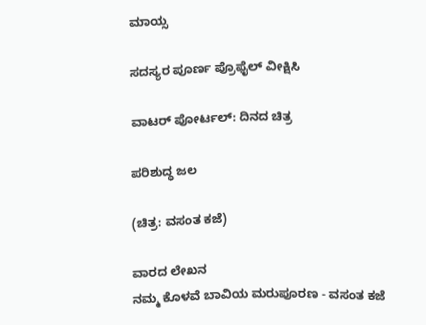ಮಾಯ್ಸ

ಸದಸ್ಯರ ಪೂರ್ಣ ಪ್ರೊಫೈಲ್ ವೀಕ್ಷಿಸಿ

ವಾಟರ್ ಪೋರ್ಟಲ್: ದಿನದ ಚಿತ್ರ

ಪರಿಶುದ್ಧ ಜಲ

(ಚಿತ್ರ: ವಸಂತ ಕಜೆ)

ವಾರದ ಲೇಖನ
ನಮ್ಮ ಕೊಳವೆ ಬಾವಿಯ ಮರುಪೂರಣ - ವಸಂತ ಕಜೆ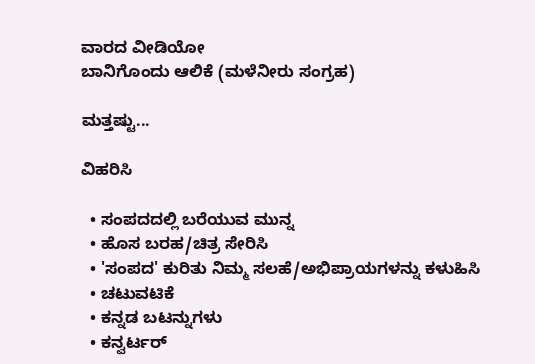ವಾರದ ವೀಡಿಯೋ
ಬಾನಿಗೊಂದು ಆಲಿಕೆ (ಮಳೆನೀರು ಸಂಗ್ರಹ)

ಮತ್ತಷ್ಟು...

ವಿಹರಿಸಿ

  • ಸಂಪದದಲ್ಲಿ ಬರೆಯುವ ಮುನ್ನ
  • ಹೊಸ ಬರಹ/ಚಿತ್ರ ಸೇರಿಸಿ
  • 'ಸಂಪದ' ಕುರಿತು ನಿಮ್ಮ ಸಲಹೆ/ಅಭಿಪ್ರಾಯಗಳನ್ನು ಕಳುಹಿಸಿ
  • ಚಟುವಟಿಕೆ
  • ಕನ್ನಡ ಬಟನ್ನುಗಳು
  • ಕನ್ವರ್ಟರ್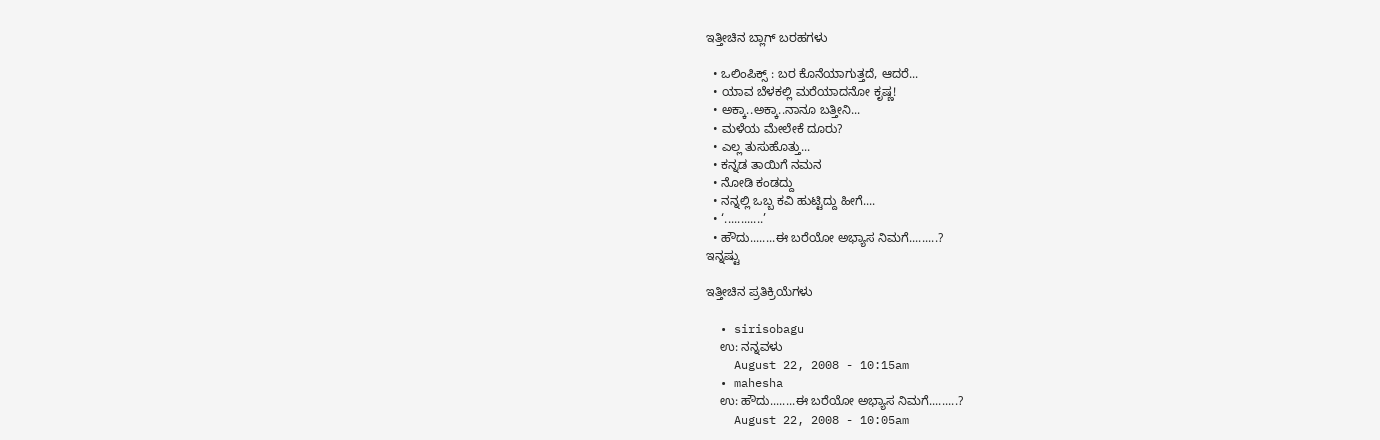ಇತ್ತೀಚಿನ ಬ್ಲಾಗ್ ಬರಹಗಳು

  • ಒಲಿಂಪಿಕ್ಸ್ : ಬರ ಕೊನೆಯಾಗುತ್ತದೆ, ಆದರೆ...
  • ಯಾವ ಬೆಳಕಲ್ಲಿ ಮರೆಯಾದನೋ ಕೃಷ್ಣ!
  • ಅಕ್ಕಾ..ಅಕ್ಕಾ..ನಾನೂ ಬತ್ತೀನಿ...
  • ಮಳೆಯ ಮೇಲೇಕೆ ದೂರು?
  • ಎಲ್ಲ ತುಸುಹೊತ್ತು...
  • ಕನ್ನಡ ತಾಯಿಗೆ ನಮನ
  • ನೋಡಿ ಕಂಡದ್ದು
  • ನನ್ನಲ್ಲಿ ಒಬ್ಬ ಕವಿ ಹುಟ್ಟಿದ್ದು ಹೀಗೆ....
  • ‘............’
  • ಹೌದು........ಈ ಬರೆಯೋ ಅಭ್ಯಾಸ ನಿಮಗೆ.........?
ಇನ್ನಷ್ಟು

ಇತ್ತೀಚಿನ ಪ್ರತಿಕ್ರಿಯೆಗಳು

  • sirisobagu
    ಉ: ನನ್ನವಳು
    August 22, 2008 - 10:15am
  • mahesha
    ಉ: ಹೌದು........ಈ ಬರೆಯೋ ಅಭ್ಯಾಸ ನಿಮಗೆ.........?
    August 22, 2008 - 10:05am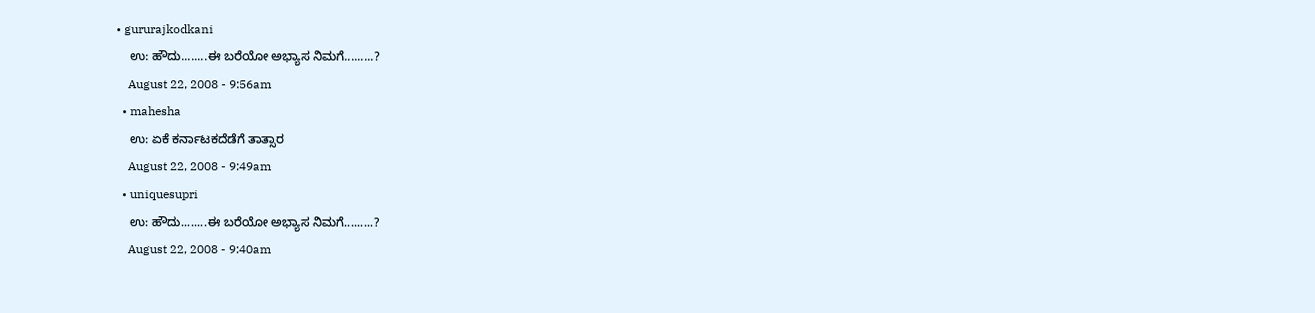• gururajkodkani
    ಉ: ಹೌದು........ಈ ಬರೆಯೋ ಅಭ್ಯಾಸ ನಿಮಗೆ.........?
    August 22, 2008 - 9:56am
  • mahesha
    ಉ: ಏಕೆ ಕರ್ನಾಟಕದೆಡೆಗೆ ತಾತ್ಸಾರ
    August 22, 2008 - 9:49am
  • uniquesupri
    ಉ: ಹೌದು........ಈ ಬರೆಯೋ ಅಭ್ಯಾಸ ನಿಮಗೆ.........?
    August 22, 2008 - 9:40am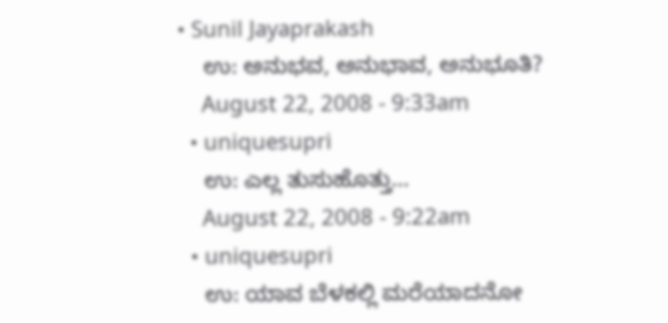• Sunil Jayaprakash
    ಉ: ಅನುಭವ, ಅನುಭಾವ, ಅನುಭೂತಿ?
    August 22, 2008 - 9:33am
  • uniquesupri
    ಉ: ಎಲ್ಲ ತುಸುಹೊತ್ತು...
    August 22, 2008 - 9:22am
  • uniquesupri
    ಉ: ಯಾವ ಬೆಳಕಲ್ಲಿ ಮರೆಯಾದನೋ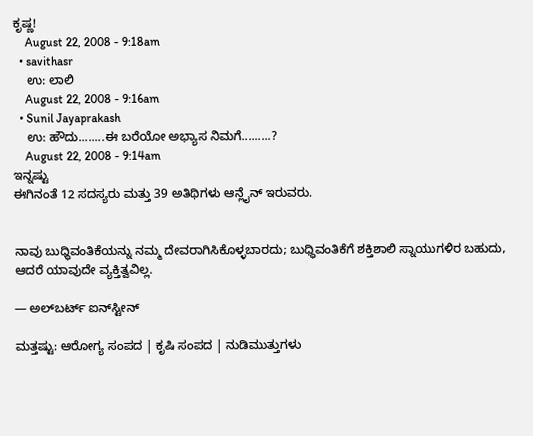ಕೃಷ್ಣ!
    August 22, 2008 - 9:18am
  • savithasr
    ಉ: ಲಾಲಿ
    August 22, 2008 - 9:16am
  • Sunil Jayaprakash
    ಉ: ಹೌದು........ಈ ಬರೆಯೋ ಅಭ್ಯಾಸ ನಿಮಗೆ.........?
    August 22, 2008 - 9:14am
ಇನ್ನಷ್ಟು
ಈಗಿನಂತೆ 12 ಸದಸ್ಯರು ಮತ್ತು 39 ಅತಿಥಿಗಳು ಆನ್ಲೈನ್ ಇರುವರು.


ನಾವು ಬುಧ್ಧಿವಂತಿಕೆಯನ್ನು ನಮ್ಮ ದೇವರಾಗಿಸಿಕೊಳ್ಳಬಾರದು; ಬುಧ್ಧಿವಂತಿಕೆಗೆ ಶಕ್ತಿಶಾಲಿ ಸ್ನಾಯುಗಳಿರ ಬಹುದು, ಆದರೆ ಯಾವುದೇ ವ್ಯಕ್ತಿತ್ವವಿಲ್ಲ.

— ಅಲ್‌ಬರ್ಟ್ ಐನ್‌ಸ್ಟೀನ್

ಮತ್ತಷ್ಟು: ಆರೋಗ್ಯ ಸಂಪದ | ಕೃಷಿ ಸಂಪದ | ನುಡಿಮುತ್ತುಗಳು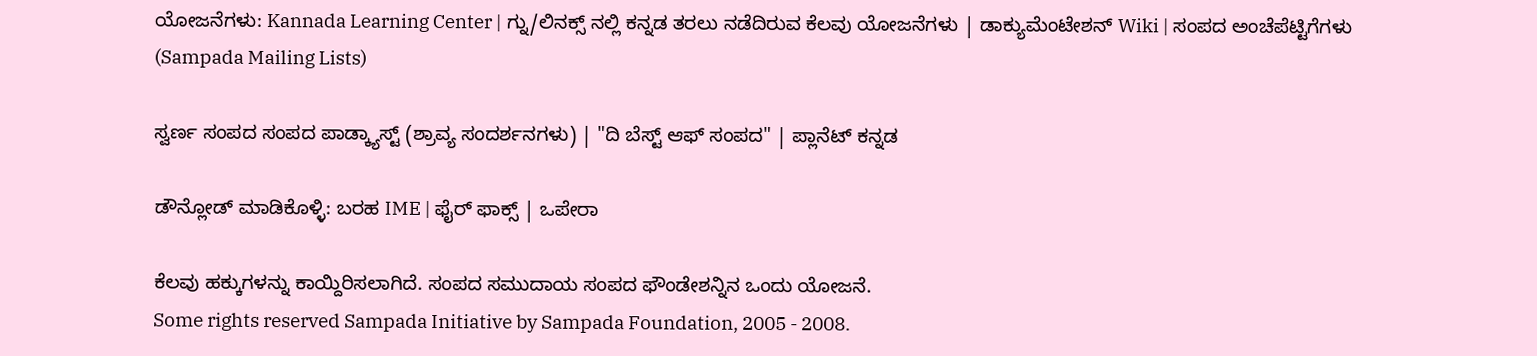ಯೋಜನೆಗಳು: Kannada Learning Center | ಗ್ನು/ಲಿನಕ್ಸ್ ನಲ್ಲಿ ಕನ್ನಡ ತರಲು ನಡೆದಿರುವ ಕೆಲವು ಯೋಜನೆಗಳು | ಡಾಕ್ಯುಮೆಂಟೇಶನ್ Wiki | ಸಂಪದ ಅಂಚೆಪೆಟ್ಟಿಗೆಗಳು (Sampada Mailing Lists)

ಸ್ವರ್ಣ ಸಂಪದ ಸಂಪದ ಪಾಡ್ಕ್ಯಾಸ್ಟ್ (ಶ್ರಾವ್ಯ ಸಂದರ್ಶನಗಳು) | "ದಿ ಬೆಸ್ಟ್ ಆಫ್ ಸಂಪದ" | ಪ್ಲಾನೆಟ್ ಕನ್ನಡ

ಡೌನ್ಲೋಡ್ ಮಾಡಿಕೊಳ್ಳಿ: ಬರಹ IME | ಫೈರ್ ಫಾಕ್ಸ್ | ಒಪೇರಾ

ಕೆಲವು ಹಕ್ಕುಗಳನ್ನು ಕಾಯ್ದಿರಿಸಲಾಗಿದೆ. ಸಂಪದ ಸಮುದಾಯ ಸಂಪದ ಫೌಂಡೇಶನ್ನಿನ ಒಂದು ಯೋಜನೆ.
Some rights reserved Sampada Initiative by Sampada Foundation, 2005 - 2008.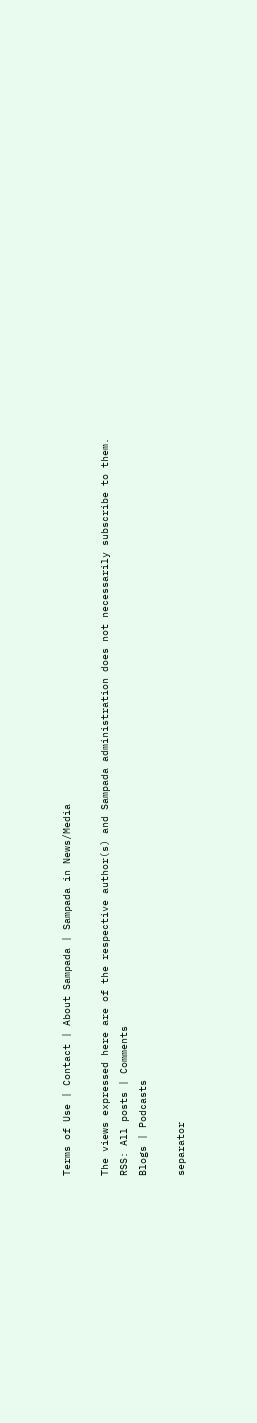Terms of Use | Contact | About Sampada | Sampada in News/Media

The views expressed here are of the respective author(s) and Sampada administration does not necessarily subscribe to them.
RSS: All posts | Comments
Blogs | Podcasts

separator